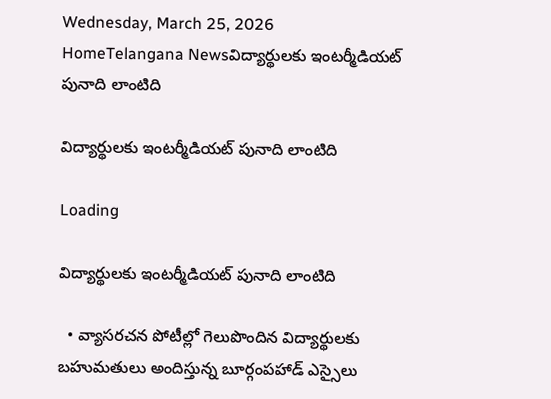Wednesday, March 25, 2026
HomeTelangana Newsవిద్యార్థులకు ఇంటర్మీడియట్ పునాది లాంటిది

విద్యార్థులకు ఇంటర్మీడియట్ పునాది లాంటిది

Loading

విద్యార్థులకు ఇంటర్మీడియట్ పునాది లాంటిది

  • వ్యాసరచన పోటీల్లో గెలుపొందిన విద్యార్థులకు బహుమతులు అందిస్తున్న బూర్గంపహాడ్ ఎస్సైలు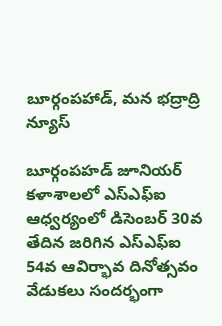బూర్గంపహాడ్, మన భద్రాద్రి న్యూస్

బూర్గంపహడ్ జూనియర్ కళాశాలలో ఎస్ఎఫ్ఐ ఆధ్వర్యంలో డిసెంబర్ 30వ తేదిన జరిగిన ఎస్ఎఫ్ఐ 54వ ఆవిర్భావ దినోత్సవం వేడుకలు సందర్భంగా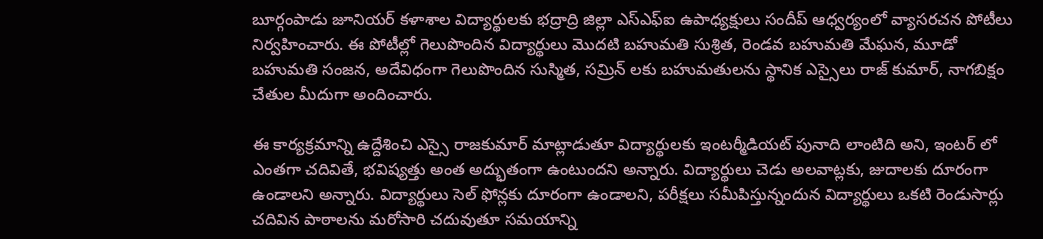బూర్గంపాడు జూనియర్ కళాశాల విద్యార్థులకు భద్రాద్రి జిల్లా ఎస్ఎఫ్ఐ ఉపాధ్యక్షులు సందీప్ ఆధ్వర్యంలో వ్యాసరచన పోటీలు నిర్వహించారు. ఈ పోటీల్లో గెలుపొందిన విద్యార్థులు మొదటి బహుమతి సుశ్రిత, రెండవ బహుమతి మేఘన, మూడో బహుమతి సంజన, అదేవిధంగా గెలుపొందిన సుస్మిత, సమ్రిన్ లకు బహుమతులను స్థానిక ఎస్సైలు రాజ్ కుమార్, నాగబిక్షం చేతుల మీదుగా అందించారు.

ఈ కార్యక్రమాన్ని ఉద్దేశించి ఎస్సై రాజకుమార్ మాట్లాడుతూ విద్యార్థులకు ఇంటర్మీడియట్ పునాది లాంటిది అని, ఇంటర్ లో ఎంతగా చదివితే, భవిష్యత్తు అంత అద్భుతంగా ఉంటుందని అన్నారు. విద్యార్థులు చెడు అలవాట్లకు, జుదాలకు దూరంగా ఉండాలని అన్నారు. విద్యార్థులు సెల్ ఫోన్లకు దూరంగా ఉండాలని, పరీక్షలు సమీపిస్తున్నందున విద్యార్థులు ఒకటి రెండుసార్లు చదివిన పాఠాలను మరోసారి చదువుతూ సమయాన్ని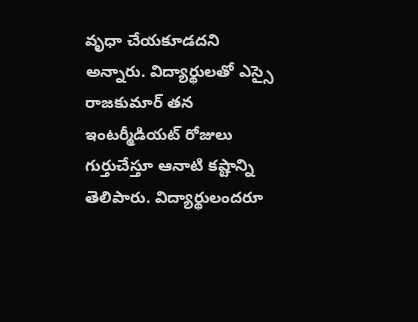వృధా చేయకూడదని అన్నారు. విద్యార్థులతో ఎస్సై రాజకుమార్ తన ఇంటర్మీడియట్ రోజులు గుర్తుచేస్తూ ఆనాటి కష్టాన్ని తెలిపారు. విద్యార్థులందరూ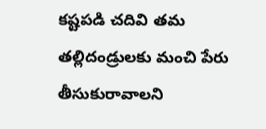కష్టపడి చదివి తమ తల్లిదండ్రులకు మంచి పేరు తీసుకురావాలని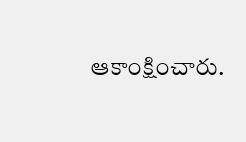ఆకాంక్షించారు.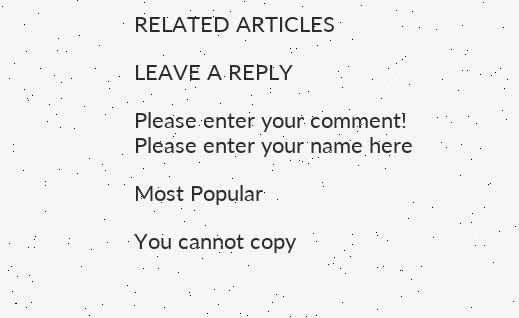RELATED ARTICLES

LEAVE A REPLY

Please enter your comment!
Please enter your name here

Most Popular

You cannot copy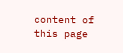content of this page